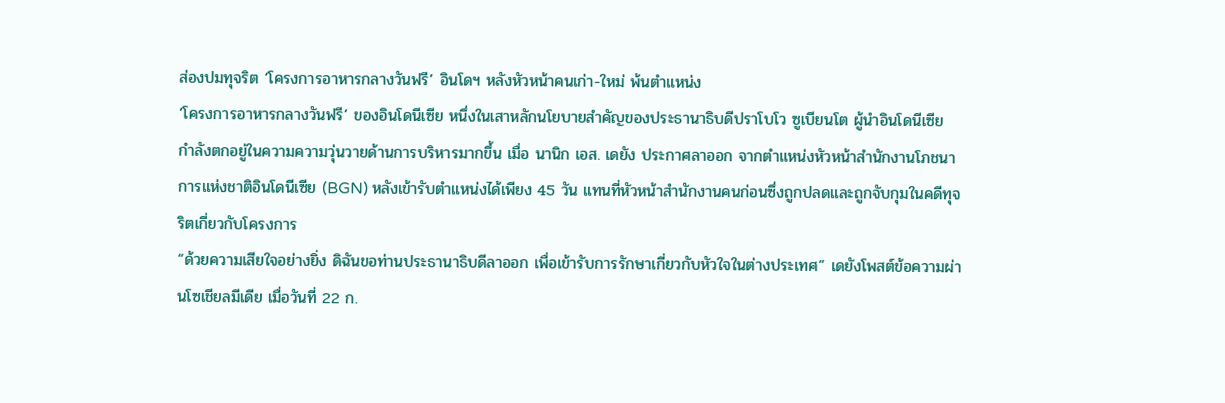ส่องปมทุจริต ‘โครงการอาหารกลางวันฟรี’ อินโดฯ หลังหัวหน้าคนเก่า-ใหม่ พ้นตำแหน่ง
‘โครงการอาหารกลางวันฟรี’ ของอินโดนีเซีย หนึ่งในเสาหลักนโยบายสำคัญของประธานาธิบดีปราโบโว ซูเบียนโต ผู้นำอินโดนีเซีย กำลังตกอยู่ในความความวุ่นวายด้านการบริหารมากขึ้น เมื่อ นานิก เอส. เดยัง ประกาศลาออก จากตำแหน่งหัวหน้าสำนักงานโภชนาการแห่งชาติอินโดนีเซีย (BGN) หลังเข้ารับตำแหน่งได้เพียง 45 วัน แทนที่หัวหน้าสำนักงานคนก่อนซึ่งถูกปลดและถูกจับกุมในคดีทุจริตเกี่ยวกับโครงการ
“ด้วยความเสียใจอย่างยิ่ง ดิฉันขอท่านประธานาธิบดีลาออก เพื่อเข้ารับการรักษาเกี่ยวกับหัวใจในต่างประเทศ” เดยังโพสต์ข้อความผ่านโซเชียลมีเดีย เมื่อวันที่ 22 ก.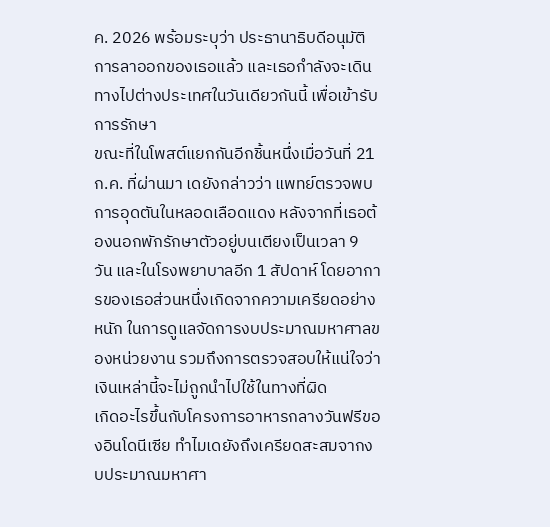ค. 2026 พร้อมระบุว่า ประธานาธิบดีอนุมัติการลาออกของเธอแล้ว และเธอกำลังจะเดินทางไปต่างประเทศในวันเดียวกันนี้ เพื่อเข้ารับการรักษา
ขณะที่ในโพสต์แยกกันอีกชิ้นหนึ่งเมื่อวันที่ 21 ก.ค. ที่ผ่านมา เดยังกล่าวว่า แพทย์ตรวจพบการอุดตันในหลอดเลือดแดง หลังจากที่เธอต้องนอกพักรักษาตัวอยู่บนเตียงเป็นเวลา 9 วัน และในโรงพยาบาลอีก 1 สัปดาห์ โดยอาการของเธอส่วนหนึ่งเกิดจากความเครียดอย่างหนัก ในการดูแลจัดการงบประมาณมหาศาลของหน่วยงาน รวมถึงการตรวจสอบให้แน่ใจว่า เงินเหล่านี้จะไม่ถูกนำไปใช้ในทางที่ผิด
เกิดอะไรขึ้นกับโครงการอาหารกลางวันฟรีของอินโดนีเซีย ทำไมเดยังถึงเครียดสะสมจากงบประมาณมหาศา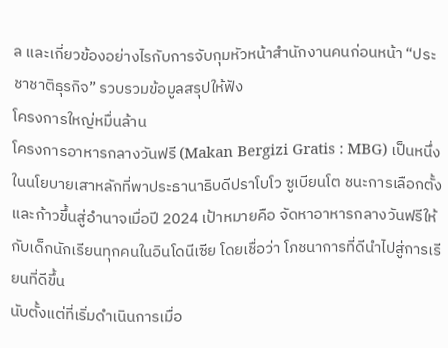ล และเกี่ยวข้องอย่างไรกับการจับกุมหัวหน้าสำนักงานคนก่อนหน้า “ประชาชาติธุรกิจ” รวบรวมข้อมูลสรุปให้ฟัง
โครงการใหญ่หมื่นล้าน
โครงการอาหารกลางวันฟรี (Makan Bergizi Gratis : MBG) เป็นหนึ่งในนโยบายเสาหลักที่พาประธานาธิบดีปราโบโว ซูเบียนโต ชนะการเลือกตั้งและก้าวขึ้นสู่อำนาจเมื่อปี 2024 เป้าหมายคือ จัดหาอาหารกลางวันฟรีให้กับเด็กนักเรียนทุกคนในอินโดนีเซีย โดยเชื่อว่า โภชนาการที่ดีนำไปสู่การเรียนที่ดีขึ้น
นับตั้งแต่ที่เริ่มดำเนินการเมื่อ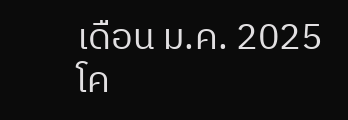เดือน ม.ค. 2025 โค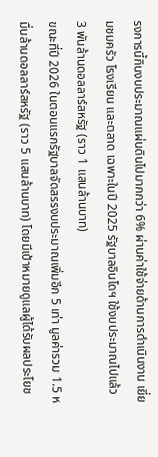รงการนี้กินงบประมาณแผ่นดินไปมากกว่า 6% ผ่านค่าใช้จ่ายด้านการดำเนินงาน เยี่ยมชมครัว โรงเรียน และตลาด เฉพาะในปี 2025 รัฐบาลอินโดฯ ใช้งบประมาณไปแล้ว 3 พันล้านดอลลาร์สหรัฐ (ราว 1 แสนล้านบาท)
ขณะที่ปี 2026 ในตอนแรกรัฐบาลจัดสรรงบประมาณเพิ่มอีก 5 เท่า มูลค่ารวม 1.5 หมื่นล้านดอลลาร์สหรัฐ (ราว 5 แสนล้านบาท) โดยมีเป้าหมายดูแลผู้ได้รับผลประโยช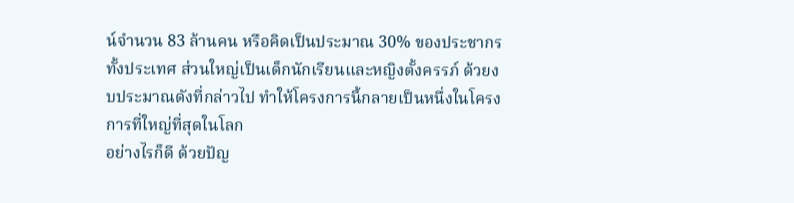น์จำนวน 83 ล้านคน หรือคิดเป็นประมาณ 30% ของประชากรทั้งประเทศ ส่วนใหญ่เป็นเด็กนักเรียนและหญิงตั้งครรภ์ ด้วยงบประมาณดังที่กล่าวไป ทำให้โครงการนี้กลายเป็นหนึ่งในโครงการที่ใหญ่ที่สุดในโลก
อย่างไรก็ดี ด้วยปัญ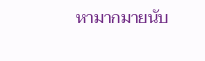หามากมายนับ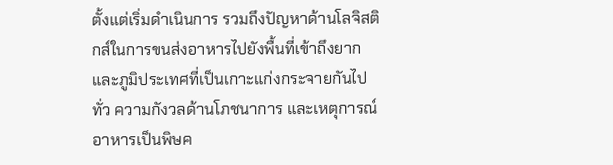ตั้งแต่เริ่มดำเนินการ รวมถึงปัญหาด้านโลจิสติกส์ในการขนส่งอาหารไปยังพื้นที่เข้าถึงยากและภูมิประเทศที่เป็นเกาะแก่งกระจายกันไปทั่ว ความกังวลด้านโภชนาการ และเหตุการณ์อาหารเป็นพิษค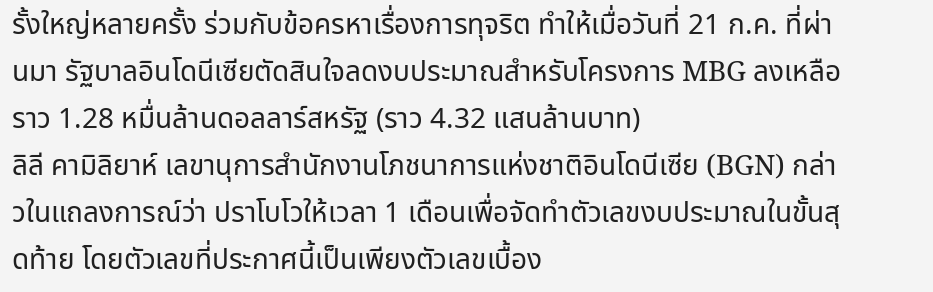รั้งใหญ่หลายครั้ง ร่วมกับข้อครหาเรื่องการทุจริต ทำให้เมื่อวันที่ 21 ก.ค. ที่ผ่านมา รัฐบาลอินโดนีเซียตัดสินใจลดงบประมาณสำหรับโครงการ MBG ลงเหลือราว 1.28 หมื่นล้านดอลลาร์สหรัฐ (ราว 4.32 แสนล้านบาท)
ลิลี คามิลิยาห์ เลขานุการสำนักงานโภชนาการแห่งชาติอินโดนีเซีย (BGN) กล่าวในแถลงการณ์ว่า ปราโบโวให้เวลา 1 เดือนเพื่อจัดทำตัวเลขงบประมาณในขั้นสุดท้าย โดยตัวเลขที่ประกาศนี้เป็นเพียงตัวเลขเบื้อง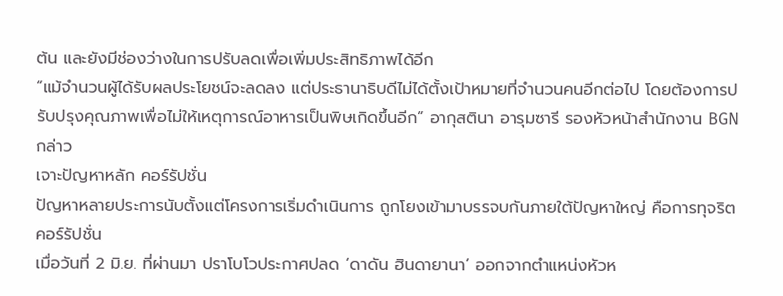ต้น และยังมีช่องว่างในการปรับลดเพื่อเพิ่มประสิทธิภาพได้อีก
“แม้จำนวนผู้ได้รับผลประโยชน์จะลดลง แต่ประธานาธิบดีไม่ได้ตั้งเป้าหมายที่จำนวนคนอีกต่อไป โดยต้องการปรับปรุงคุณภาพเพื่อไม่ให้เหตุการณ์อาหารเป็นพิษเกิดขึ้นอีก” อากุสตินา อารุมซารี รองหัวหน้าสำนักงาน BGN กล่าว
เจาะปัญหาหลัก คอร์รัปชั่น
ปัญหาหลายประการนับตั้งแต่โครงการเริ่มดำเนินการ ถูกโยงเข้ามาบรรจบกันภายใต้ปัญหาใหญ่ คือการทุจริตคอร์รัปชั่น
เมื่อวันที่ 2 มิ.ย. ที่ผ่านมา ปราโบโวประกาศปลด ‘ดาดัน ฮินดายานา’ ออกจากตำแหน่งหัวห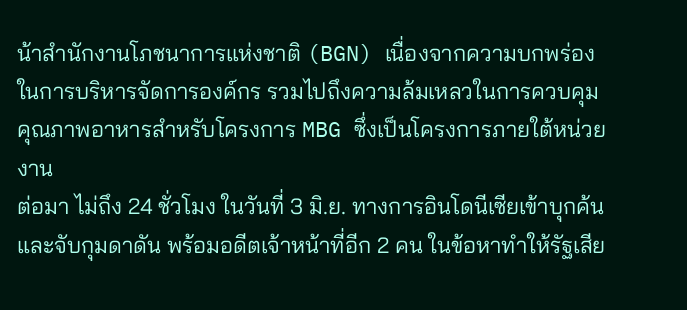น้าสำนักงานโภชนาการแห่งชาติ (BGN) เนื่องจากความบกพร่องในการบริหารจัดการองค์กร รวมไปถึงความล้มเหลวในการควบคุมคุณภาพอาหารสำหรับโครงการ MBG ซึ่งเป็นโครงการภายใต้หน่วยงาน
ต่อมา ไม่ถึง 24 ชั่วโมง ในวันที่ 3 มิ.ย. ทางการอินโดนีเซียเข้าบุกค้นและจับกุมดาดัน พร้อมอดีตเจ้าหน้าที่อีก 2 คน ในข้อหาทำให้รัฐเสีย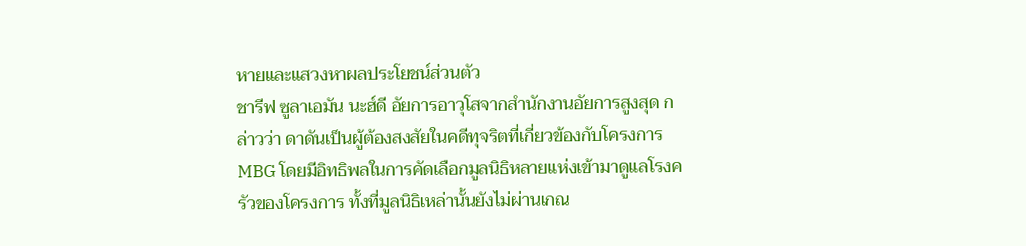หายและแสวงหาผลประโยชน์ส่วนตัว
ชารีฟ ซูลาเอมัน นะฮ์ดี อัยการอาวุโสจากสำนักงานอัยการสูงสุด กล่าวว่า ดาดันเป็นผู้ต้องสงสัยในคดีทุจริตที่เกี่ยวข้องกับโครงการ MBG โดยมีอิทธิพลในการคัดเลือกมูลนิธิหลายแห่งเข้ามาดูแลโรงครัวของโครงการ ทั้งที่มูลนิธิเหล่านั้นยังไม่ผ่านเกณ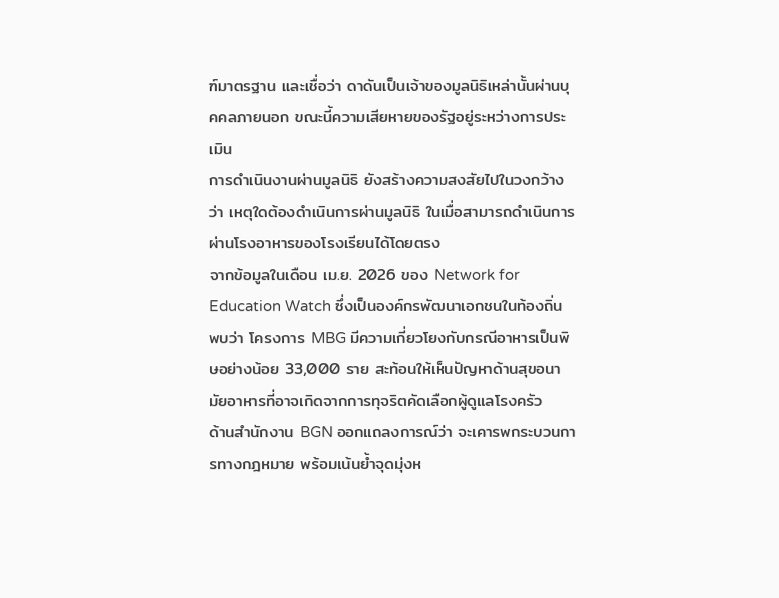ฑ์มาตรฐาน และเชื่อว่า ดาดันเป็นเจ้าของมูลนิธิเหล่านั้นผ่านบุคคลภายนอก ขณะนี้ความเสียหายของรัฐอยู่ระหว่างการประเมิน
การดำเนินงานผ่านมูลนิธิ ยังสร้างความสงสัยไปในวงกว้างว่า เหตุใดต้องดำเนินการผ่านมูลนิธิ ในเมื่อสามารถดำเนินการผ่านโรงอาหารของโรงเรียนได้โดยตรง
จากข้อมูลในเดือน เม.ย. 2026 ของ Network for Education Watch ซึ่งเป็นองค์กรพัฒนาเอกชนในท้องถิ่น พบว่า โครงการ MBG มีความเกี่ยวโยงกับกรณีอาหารเป็นพิษอย่างน้อย 33,000 ราย สะท้อนให้เห็นปัญหาด้านสุขอนามัยอาหารที่อาจเกิดจากการทุจริตคัดเลือกผู้ดูแลโรงครัว
ด้านสำนักงาน BGN ออกแถลงการณ์ว่า จะเคารพกระบวนการทางกฎหมาย พร้อมเน้นย้ำจุดมุ่งห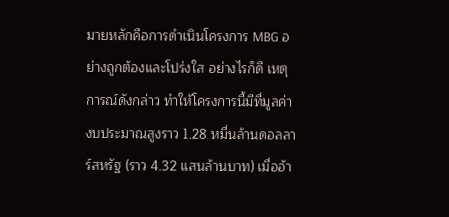มายหลักคือการดำเนินโครงการ MBG อย่างถูกต้องและโปร่งใส อย่างไรก็ดี เหตุการณ์ดังกล่าว ทำให้โครงการนี้มีที่มูลค่างบประมาณสูงราว 1.28 หมื่นล้านดอลลาร์สหรัฐ (ราว 4.32 แสนล้านบาท) เมื่ออ้า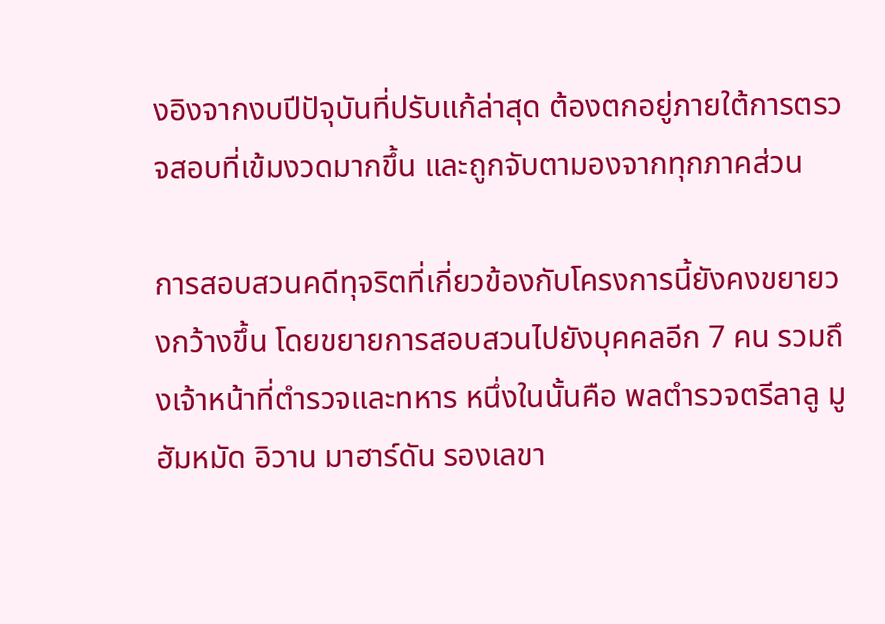งอิงจากงบปีปัจุบันที่ปรับแก้ล่าสุด ต้องตกอยู่ภายใต้การตรวจสอบที่เข้มงวดมากขึ้น และถูกจับตามองจากทุกภาคส่วน

การสอบสวนคดีทุจริตที่เกี่ยวข้องกับโครงการนี้ยังคงขยายวงกว้างขึ้น โดยขยายการสอบสวนไปยังบุคคลอีก 7 คน รวมถึงเจ้าหน้าที่ตำรวจและทหาร หนึ่งในนั้นคือ พลตำรวจตรีลาลู มูฮัมหมัด อิวาน มาฮาร์ดัน รองเลขา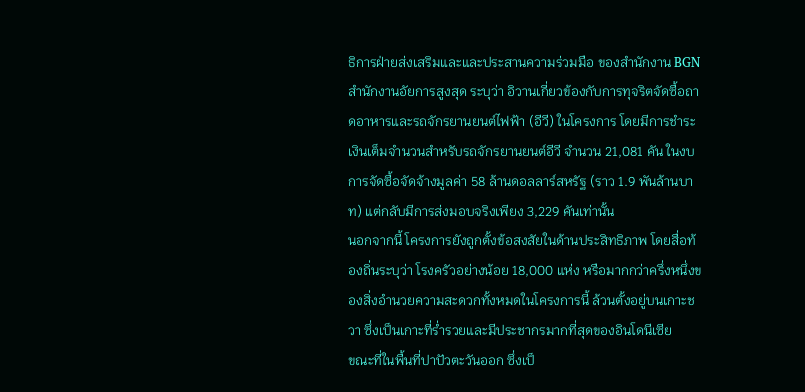ธิการฝ่ายส่งเสริมและและประสานความร่วมมือ ของสำนักงาน BGN
สำนักงานอัยการสูงสุด ระบุว่า อิวานเกี่ยวข้องกับการทุจริตจัดซื้อถาดอาหารและรถจักรยานยนต์ไฟฟ้า (อีวี) ในโครงการ โดยมีการชำระเงินเต็มจำนวนสำหรับรถจักรยานยนต์อีวี จำนวน 21,081 คัน ในงบการจัดซื้อจัดจ้างมูลค่า 58 ล้านดอลลาร์สหรัฐ (ราว 1.9 พันล้านบาท) แต่กลับมีการส่งมอบจริงเพียง 3,229 คันเท่านั้น
นอกจากนี้ โครงการยังถูกตั้งข้อสงสัยในด้านประสิทธิภาพ โดยสื่อท้องถิ่นระบุว่า โรงครัวอย่างน้อย 18,000 แห่ง หรือมากกว่าครึ่งหนึ่งของสิ่งอำนวยความสะดวกทั้งหมดในโครงการนี้ ล้วนตั้งอยู่บนเกาะชวา ซึ่งเป็นเกาะที่ร่ำรวยและมีประชากรมากที่สุดของอินโดนีเซีย
ขณะที่ในพื้นที่ปาปัวตะวันออก ซึ่งเป็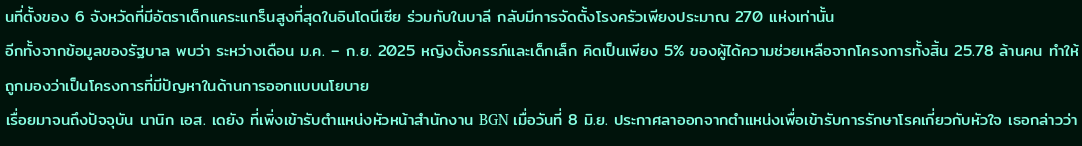นที่ตั้งของ 6 จังหวัดที่มีอัตราเด็กแคระแกร็นสูงที่สุดในอินโดนีเซีย ร่วมกับในบาลี กลับมีการจัดตั้งโรงครัวเพียงประมาณ 270 แห่งเท่านั้น
อีกทั้งจากข้อมูลของรัฐบาล พบว่า ระหว่างเดือน ม.ค. – ก.ย. 2025 หญิงตั้งครรภ์และเด็กเล็ก คิดเป็นเพียง 5% ของผู้ได้ความช่วยเหลือจากโครงการทั้งสิ้น 25.78 ล้านคน ทำให้ถูกมองว่าเป็นโครงการที่มีปัญหาในด้านการออกแบบนโยบาย
เรื่อยมาจนถึงปัจจุบัน นานิก เอส. เดยัง ที่เพิ่งเข้ารับตำแหน่งหัวหน้าสำนักงาน BGN เมื่อวันที่ 8 มิ.ย. ประกาศลาออกจากตำแหน่งเพื่อเข้ารับการรักษาโรคเกี่ยวกับหัวใจ เธอกล่าวว่า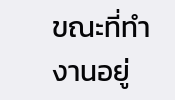ขณะที่ทำงานอยู่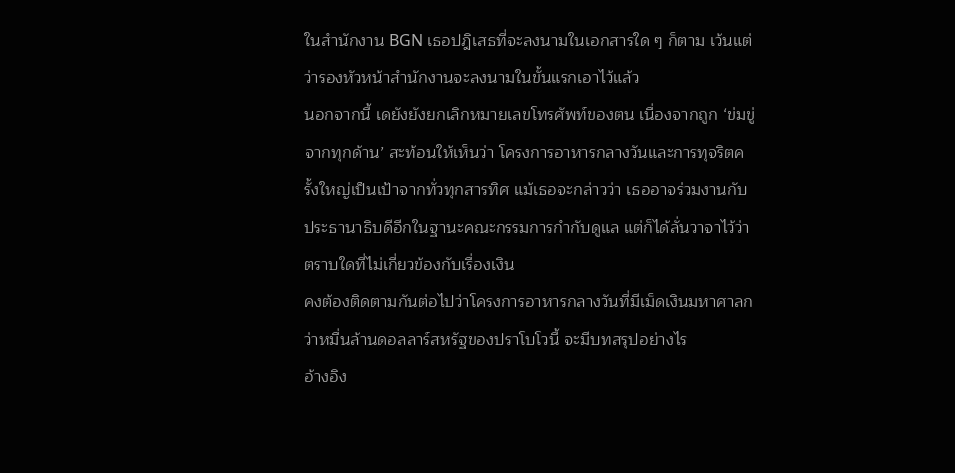ในสำนักงาน BGN เธอปฎิเสธที่จะลงนามในเอกสารใด ๆ ก็ตาม เว้นแต่ว่ารองหัวหน้าสำนักงานจะลงนามในขั้นแรกเอาไว้แล้ว
นอกจากนี้ เดยังยังยกเลิกหมายเลขโทรศัพท์ของตน เนื่องจากถูก ‘ข่มขู่จากทุกด้าน’ สะท้อนให้เห็นว่า โครงการอาหารกลางวันและการทุจริตครั้งใหญ่เป็นเป้าจากทั่วทุกสารทิศ แม้เธอจะกล่าวว่า เธออาจร่วมงานกับประธานาธิบดีอีกในฐานะคณะกรรมการกำกับดูแล แต่ก็ได้ลั่นวาจาไว้ว่า ตราบใดที่ไม่เกี่ยวข้องกับเรื่องเงิน
คงต้องติดตามกันต่อไปว่าโครงการอาหารกลางวันที่มีเม็ดเงินมหาศาลกว่าหมื่นล้านดอลลาร์สหรัฐของปราโบโวนี้ จะมีบทสรุปอย่างไร
อ้างอิง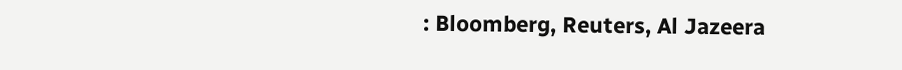: Bloomberg, Reuters, Al Jazeera